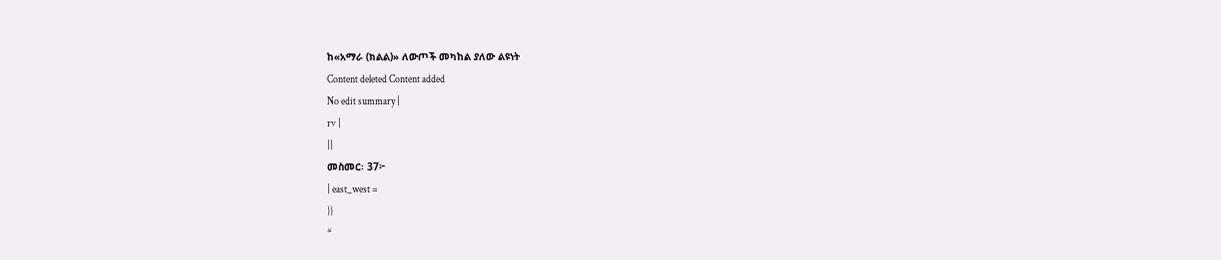ከ«አማራ (ክልል)» ለውጦች መካከል ያለው ልዩነት
Content deleted Content added
No edit summary |
rv |
||
መስመር፡ 37፦
| east_west =
}}
*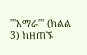'''አማራ''' (ክልል 3) ከዘጠኙ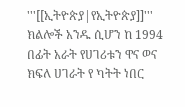'''[[ኢትዮጵያ|የኢትዮጵያ]]''' ክልሎች አንዱ ሲሆን ከ 1994 በፊት አራት የሀገሪቱን ዋና ወና ክፍለ ሀገራት የ ካትት ነበር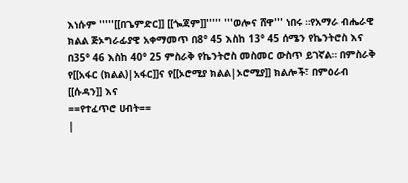እነሱም '''''[[በጌምድር]] [[ጐጃም]]''''' '''ወሎና ሸዋ''' ነበሩ ።የአማራ ብሔራዊ ክልል ጅኦግራፊያዊ አቀማመጥ በ8° 45 እስከ 13° 45 ሰሜን የኬንትሮስ እና በ35° 46 እስከ 40° 25 ምስራቅ የኬንትሮስ መስመር ውስጥ ይገኛል። በምስራቅ የ[[አፋር (ክልል)|አፋር]]ና የ[[ኦሮሚያ ክልል|ኦሮሚያ]] ክልሎች፣ በምዕራብ [[ሱዳን]] እና
==የተፈጥሮ ሀብት==
|